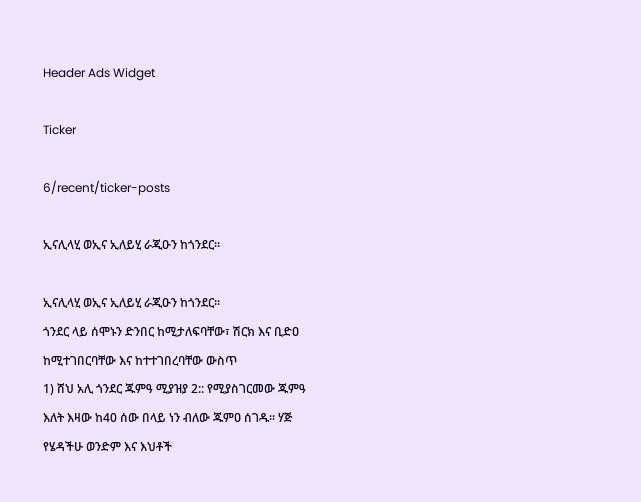Header Ads Widget

Ticker

6/recent/ticker-posts

ኢናሊላሂ ወኢና ኢለይሂ ራጂዑን ከጎንደር፡፡

ኢናሊላሂ ወኢና ኢለይሂ ራጂዑን ከጎንደር፡፡
ጎንደር ላይ ሰሞኑን ድንበር ከሚታለፍባቸው፣ ሽርክ እና ቢድዐ ከሚተገበርባቸው እና ከተተገበረባቸው ውስጥ
1) ሸህ አሊ ጎንደር ጁምዓ ሚያዝያ 2:: የሚያስገርመው ጁምዓ እለት እዛው ከ40 ሰው በላይ ነን ብለው ጁምዐ ሰገዱ፡፡ ሃጅ የሄዳችሁ ወንድም እና እህቶች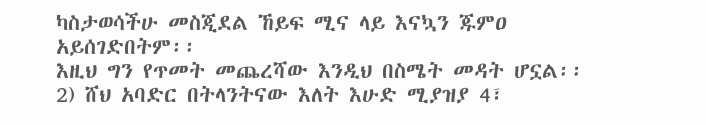ካስታወሳችሁ መስጂደል ኸይፍ ሚና ላይ እናኳን ጁምዐ አይሰገድበትም፡፡
እዚህ ግን የጥመት መጨረሻው እንዲህ በስሜት መዳት ሆኗል፡፡
2) ሸህ አባድር በትላንትናው እለት እሁድ ሚያዝያ 4፣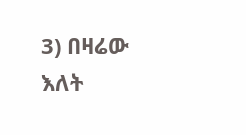3) በዛሬው እለት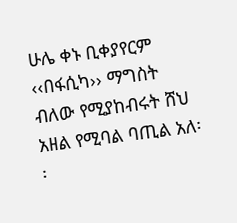ሁሌ ቀኑ ቢቀያየርም ‹‹በፋሲካ›› ማግስት ብለው የሚያከብሩት ሸህ አዘል የሚባል ባጢል አለ፡፡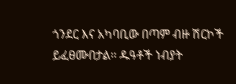ጎንደር እና አካባቢው በጣም ብዙ ሽርኮች ይፈፀሙበታል፡፡ ዱዓቶች ነብያት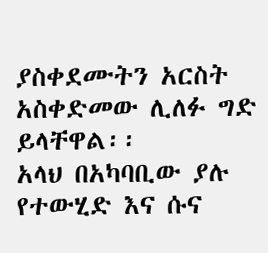ያስቀደሙትን አርስት አስቀድመው ሊለፉ ግድ ይላቸዋል፡፡
አላህ በአካባቢው ያሉ የተውሂድ እና ሱና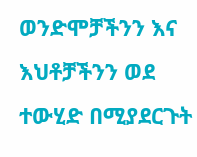ወንድሞቻችንን እና እህቶቻችንን ወደ ተውሂድ በሚያደርጉት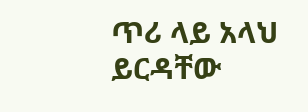ጥሪ ላይ አላህ ይርዳቸው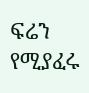ፍሬን የሚያፈሩ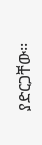ያድርጋቸው፡፡